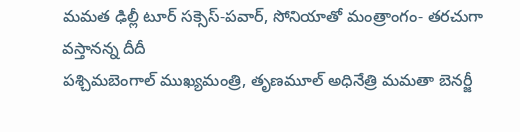మమత ఢిల్లీ టూర్ సక్సెస్-పవార్, సోనియాతో మంత్రాంగం- తరచుగా వస్తానన్న దీదీ
పశ్చిమబెంగాల్ ముఖ్యమంత్రి, తృణమూల్ అధినేత్రి మమతా బెనర్జీ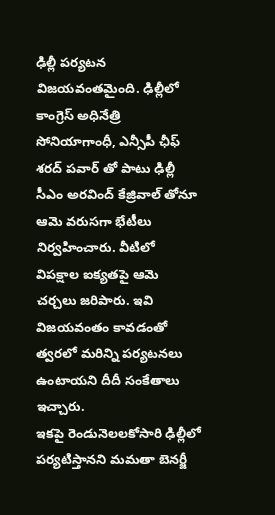ఢిల్లీ పర్యటన విజయవంతమైంది. ఢిల్లీలో కాంగ్రెస్ అధినేత్రి సోనియాగాంధీ, ఎన్సీపీ ఛీఫ్ శరద్ పవార్ తో పాటు ఢిల్లీ సీఎం అరవింద్ కేజ్రివాల్ తోనూ ఆమె వరుసగా భేటీలు నిర్వహించారు. వీటిలో విపక్షాల ఐక్యతపై ఆమె చర్చలు జరిపారు. ఇవి విజయవంతం కావడంతో త్వరలో మరిన్ని పర్యటనలు ఉంటాయని దీదీ సంకేతాలు ఇచ్చారు.
ఇకపై రెండునెలలకోసారి ఢిల్లీలో పర్యటిస్తానని మమతా బెనర్జీ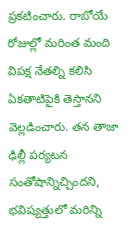ప్రకటించారు. రాబోయే రోజుల్లో మరింత మంది విపక్ష నేతల్ని కలిసి ఏకతాటిపైకి తెస్తానని వెల్లడించారు. తన తాజా ఢిల్లీ పర్యటన సంతోషాన్నిచ్చిందని, భవిష్యత్తులో మరిన్ని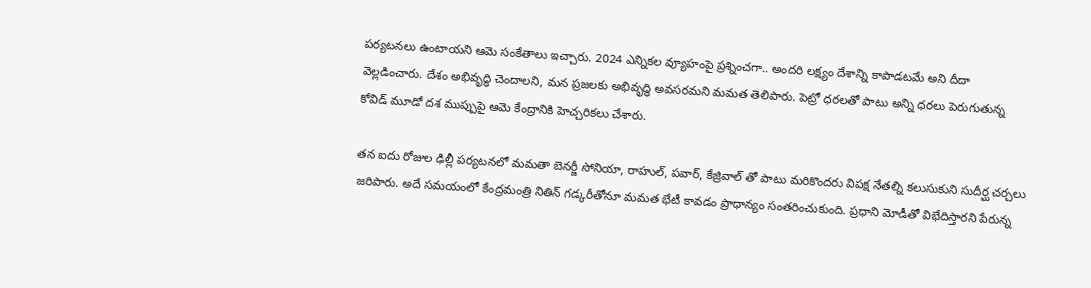పర్యటనలు ఉంటాయని ఆమె సంకేతాలు ఇచ్చారు. 2024 ఎన్నికల వ్యూహంపై ప్రశ్నించగా.. అందరి లక్ష్యం దేశాన్ని కాపాడటమే అని దీదా వెల్లడించారు. దేశం అభివృద్ధి చెందాలని, మన ప్రజలకు అభివృద్ధి అవసరమని మమత తెలిపారు. పెట్రో ధరలతో పాటు అన్ని ధరలు పెరుగుతున్న కోవిడ్ మూడో దశ ముప్పుపై ఆమె కేంద్రానికి హెచ్చరికలు చేశారు.

తన ఐదు రోజుల ఢిల్లీ పర్యటనలో మమతా బెనర్జీ సోనియా, రాహుల్, పవార్, కేజ్రివాల్ తో పాటు మరికొందరు విపక్ష నేతల్ని కలుసుకుని సుదీర్ఘ చర్చలు జరిపారు. అదే సమయంలో కేంద్రమంత్రి నితిన్ గడ్కరీతోనూ మమత భేటీ కావడం ప్రాధాన్యం సంతరించుకుంది. ప్రధాని మోడీతో విభేదిస్తారని పేరున్న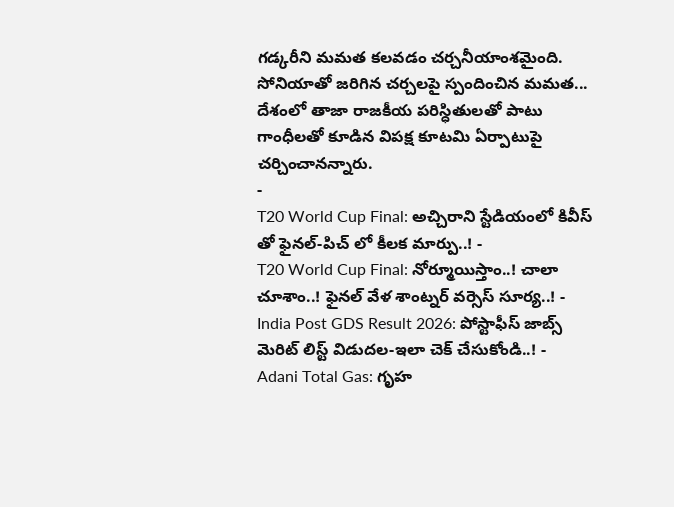గడ్కరీని మమత కలవడం చర్చనీయాంశమైంది. సోనియాతో జరిగిన చర్చలపై స్పందించిన మమత... దేశంలో తాజా రాజకీయ పరిస్ధితులతో పాటు గాంధీలతో కూడిన విపక్ష కూటమి ఏర్పాటుపై చర్చించానన్నారు.
-
T20 World Cup Final: అచ్చిరాని స్టేడియంలో కివీస్ తో ఫైనల్-పిచ్ లో కీలక మార్పు..! -
T20 World Cup Final: నోర్మూయిస్తాం..! చాలా చూశాం..! ఫైనల్ వేళ శాంట్నర్ వర్సెస్ సూర్య..! -
India Post GDS Result 2026: పోస్టాఫీస్ జాబ్స్ మెరిట్ లిస్ట్ విడుదల-ఇలా చెక్ చేసుకోండి..! -
Adani Total Gas: గృహ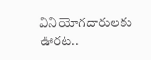వినియోగదారులకు ఊరట..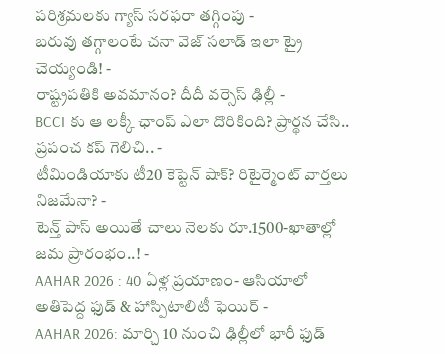పరిశ్రమలకు గ్యాస్ సరఫరా తగ్గింపు -
బరువు తగ్గాలంటే చనా వెజ్ సలాడ్ ఇలా ట్రై చెయ్యండి! -
రాష్ట్రపతికి అవమానం? దీదీ వర్సెస్ ఢిల్లీ -
BCCI కు ఆ లక్కీ ఛాంప్ ఎలా దొరికింది? ప్రార్థన చేసి.. ప్రపంచ కప్ గెలిచి.. -
టీమిండియాకు టీ20 కెప్టెన్ షాక్? రిటైర్మెంట్ వార్తలు నిజమేనా? -
టెన్త్ పాస్ అయితే చాలు నెలకు రూ.1500-ఖాతాల్లో జమ ప్రారంభం..! -
AAHAR 2026 : 40 ఏళ్ల ప్రయాణం- ఆసియాలో అతిపెద్ద ఫుడ్ & హాస్పిటాలిటీ ఫెయిర్ -
AAHAR 2026: మార్చి 10 నుంచి ఢిల్లీలో భారీ ఫుడ్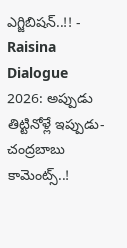ఎగ్జిబిషన్..!! -
Raisina Dialogue 2026: అప్పుడు తిట్టినోళ్లే ఇప్పుడు-చంద్రబాబు కామెంట్స్..!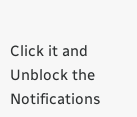Click it and Unblock the Notifications